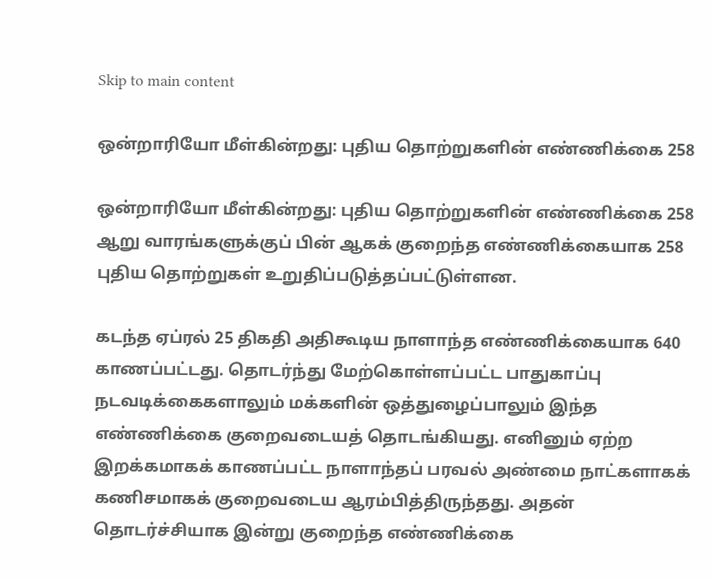Skip to main content

ஒன்றாரியோ மீள்கின்றது: புதிய தொற்றுகளின் எண்ணிக்கை 258

ஒன்றாரியோ மீள்கின்றது: புதிய தொற்றுகளின் எண்ணிக்கை 258
ஆறு வாரங்களுக்குப் பின் ஆகக் குறைந்த எண்ணிக்கையாக 258 புதிய தொற்றுகள் உறுதிப்படுத்தப்பட்டுள்ளன.

கடந்த ஏப்ரல் 25 திகதி அதிகூடிய நாளாந்த எண்ணிக்கையாக 640 காணப்பட்டது. தொடர்ந்து மேற்கொள்ளப்பட்ட பாதுகாப்பு நடவடிக்கைகளாலும் மக்களின் ஒத்துழைப்பாலும் இந்த எண்ணிக்கை குறைவடையத் தொடங்கியது. எனினும் ஏற்ற இறக்கமாகக் காணப்பட்ட நாளாந்தப் பரவல் அண்மை நாட்களாகக் கணிசமாகக் குறைவடைய ஆரம்பித்திருந்தது. அதன் தொடர்ச்சியாக இன்று குறைந்த எண்ணிக்கை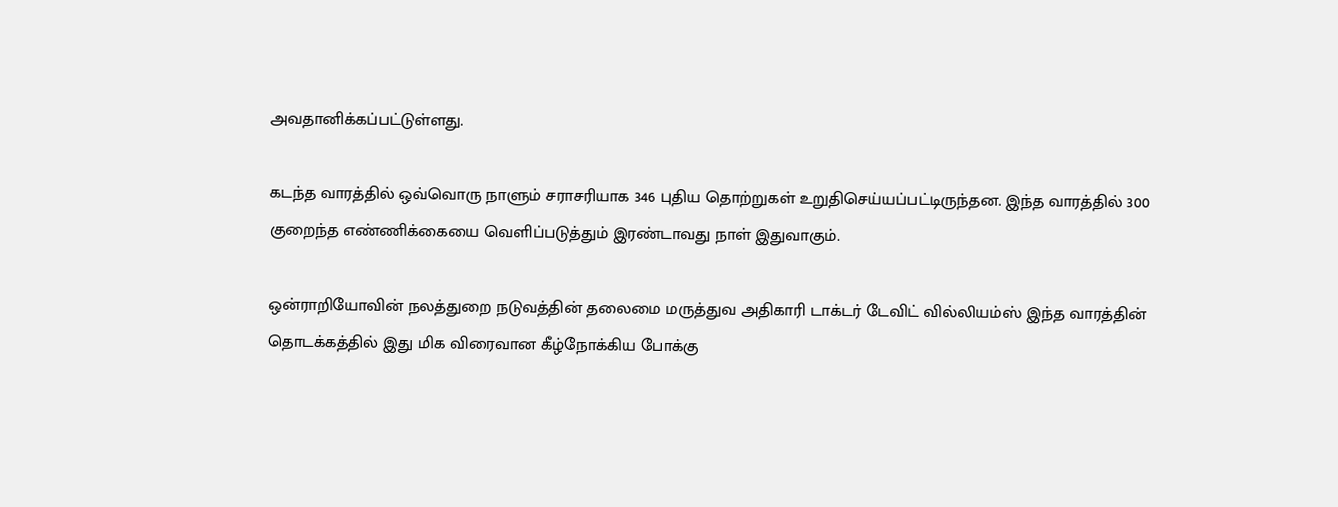அவதானிக்கப்பட்டுள்ளது.

கடந்த வாரத்தில் ஒவ்வொரு நாளும் சராசரியாக 346 புதிய தொற்றுகள் உறுதிசெய்யப்பட்டிருந்தன. இந்த வாரத்தில் 300 குறைந்த எண்ணிக்கையை வெளிப்படுத்தும் இரண்டாவது நாள் இதுவாகும்.

ஒன்ராறியோவின் நலத்துறை நடுவத்தின் தலைமை மருத்துவ அதிகாரி டாக்டர் டேவிட் வில்லியம்ஸ் இந்த வாரத்தின் தொடக்கத்தில் இது மிக விரைவான கீழ்நோக்கிய போக்கு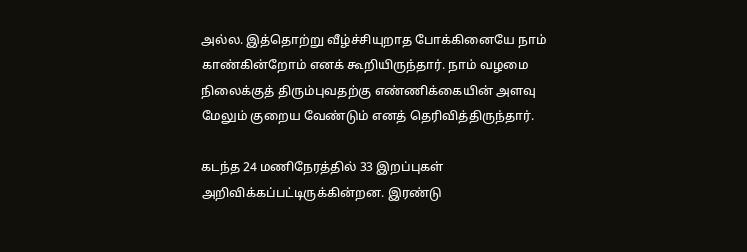அல்ல. இத்தொற்று வீழ்ச்சியுறாத போக்கினையே நாம் காண்கின்றோம் எனக் கூறியிருந்தார். நாம் வழமை நிலைக்குத் திரும்புவதற்கு எண்ணிக்கையின் அளவு மேலும் குறைய வேண்டும் எனத் தெரிவித்திருந்தார்.

கடந்த 24 மணிநேரத்தில் 33 இறப்புகள் அறிவிக்கப்பட்டிருக்கின்றன. இரண்டு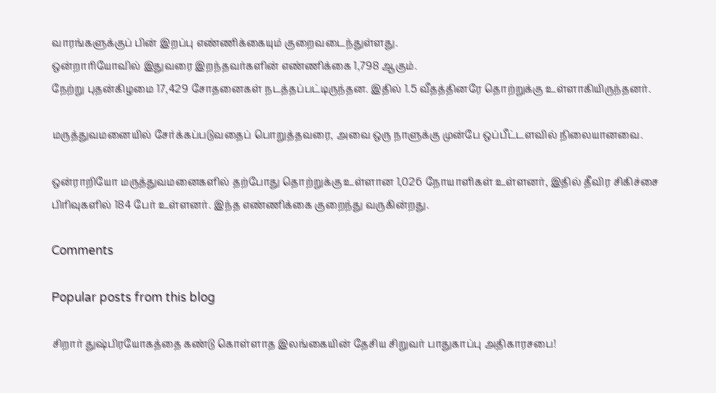வாரங்களுக்குப் பின் இறப்பு எண்ணிக்கையும் குறைவடைந்துள்ளது.
ஒன்றாரியோவில் இதுவரை இறந்தவர்களின் எண்ணிக்கை 1,798 ஆகும்.
நேற்று புதன்கிழமை 17,429 சோதனைகள் நடத்தப்பட்டிருந்தன. இதில் 1.5 வீதத்தினரே தொற்றுக்கு உள்ளாகியிருந்தனர்.

மருத்துவமனையில் சேர்க்கப்படுவதைப் பொறுத்தவரை, அவை ஒரு நாளுக்கு முன்பே ஒப்பீட்டளவில் நிலையானவை.

ஒன்ராறியோ மருத்துவமனைகளில் தற்போது தொற்றுக்கு உள்ளான 1,026 நோயாளிகள் உள்ளனர், இதில் தீவிர சிகிச்சை பிரிவுகளில் 184 பேர் உள்ளனர். இந்த எண்ணிக்கை குறைந்து வருகின்றது.

Comments

Popular posts from this blog

சிறார் துஷ்பிரயோகத்தை கண்டு கொள்ளாத இலங்கையின் தேசிய சிறுவர் பாதுகாப்பு அதிகாரசபை!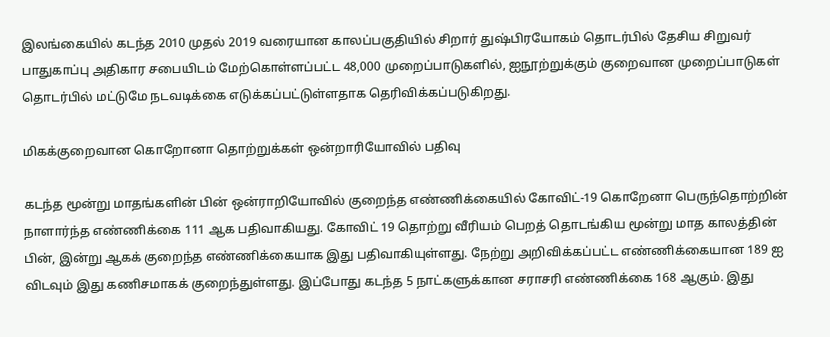இலங்கையில் கடந்த 2010 முதல் 2019 வரையான காலப்பகுதியில் சிறார் துஷ்பிரயோகம் தொடர்பில் தேசிய சிறுவர் பாதுகாப்பு அதிகார சபையிடம் மேற்கொள்ளப்பட்ட 48,000 முறைப்பாடுகளில், ஐநூற்றுக்கும் குறைவான முறைப்பாடுகள் தொடர்பில் மட்டுமே நடவடிக்கை எடுக்கப்பட்டுள்ளதாக தெரிவிக்கப்படுகிறது.

மிகக்குறைவான கொறோனா தொற்றுக்கள் ஒன்றாரியோவில் பதிவு

கடந்த மூன்று மாதங்களின் பின் ஒன்ராறியோவில் குறைந்த எண்ணிக்கையில் கோவிட்-19 கொறேனா பெருந்தொற்றின் நாளார்ந்த எண்ணிக்கை 111 ஆக பதிவாகியது. கோவிட் 19 தொற்று வீரியம் பெறத் தொடங்கிய மூன்று மாத காலத்தின் பின், இன்று ஆகக் குறைந்த எண்ணிக்கையாக இது பதிவாகியுள்ளது. நேற்று அறிவிக்கப்பட்ட எண்ணிக்கையான 189 ஐ விடவும் இது கணிசமாகக் குறைந்துள்ளது. இப்போது கடந்த 5 நாட்களுக்கான சராசரி எண்ணிக்கை 168 ஆகும். இது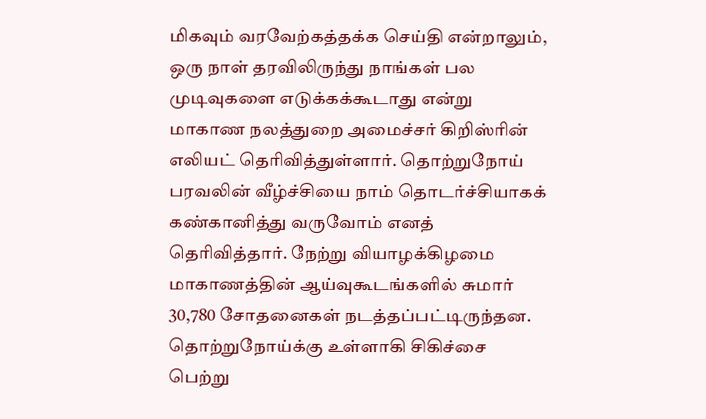மிகவும் வரவேற்கத்தக்க செய்தி என்றாலும், ஒரு நாள் தரவிலிருந்து நாங்கள் பல முடிவுகளை எடுக்கக்கூடாது என்று மாகாண நலத்துறை அமைச்சர் கிறிஸ்ரின் எலியட் தெரிவித்துள்ளார். தொற்றுநோய் பரவலின் வீழ்ச்சியை நாம் தொடர்ச்சியாகக் கண்கானித்து வருவோம் எனத் தெரிவித்தார். நேற்று வியாழக்கிழமை மாகாணத்தின் ஆய்வுகூடங்களில் சுமார் 30,780 சோதனைகள் நடத்தப்பட்டிருந்தன. தொற்றுநோய்க்கு உள்ளாகி சிகிச்சை பெற்று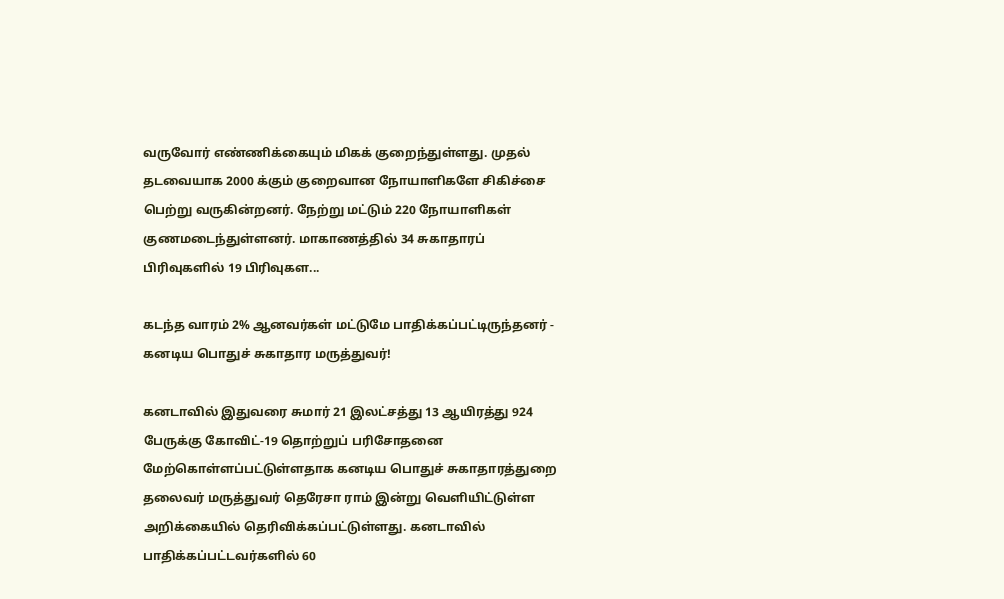வருவோர் எண்ணிக்கையும் மிகக் குறைந்துள்ளது. முதல் தடவையாக 2000 க்கும் குறைவான நோயாளிகளே சிகிச்சை பெற்று வருகின்றனர். நேற்று மட்டும் 220 நோயாளிகள் குணமடைந்துள்ளனர். மாகாணத்தில் 34 சுகாதாரப் பிரிவுகளில் 19 பிரிவுகள...

கடந்த வாரம் 2% ஆனவர்கள் மட்டுமே பாதிக்கப்பட்டிருந்தனர் - கனடிய பொதுச் சுகாதார மருத்துவர்!

கனடாவில் இதுவரை சுமார் 21 இலட்சத்து 13 ஆயிரத்து 924 பேருக்கு கோவிட்-19 தொற்றுப் பரிசோதனை மேற்கொள்ளப்பட்டுள்ளதாக கனடிய பொதுச் சுகாதாரத்துறை தலைவர் மருத்துவர் தெரேசா ராம் இன்று வெளியிட்டுள்ள அறிக்கையில் தெரிவிக்கப்பட்டுள்ளது. கனடாவில் பாதிக்கப்பட்டவர்களில் 60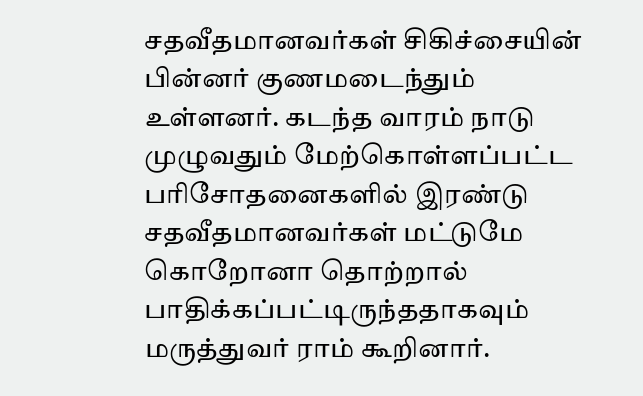சதவீதமானவர்கள் சிகிச்சையின் பின்னர் குணமடைந்தும் உள்ளனர். கடந்த வாரம் நாடு முழுவதும் மேற்கொள்ளப்பட்ட பரிசோதனைகளில் இரண்டு சதவீதமானவர்கள் மட்டுமே கொறோனா தொற்றால் பாதிக்கப்பட்டிருந்ததாகவும் மருத்துவர் ராம் கூறினார்.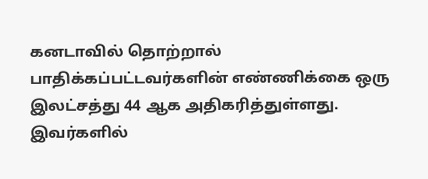கனடாவில் தொற்றால் பாதிக்கப்பட்டவர்களின் எண்ணிக்கை ஒரு இலட்சத்து 44 ஆக அதிகரித்துள்ளது. இவர்களில்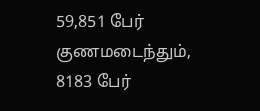59,851 பேர் குணமடைந்தும், 8183 பேர்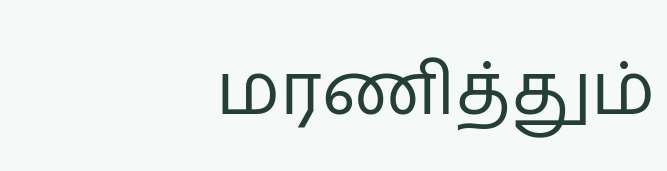மரணித்தும்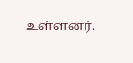உள்ளனர்.